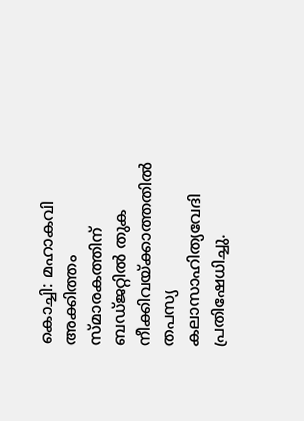കൊച്ചി: മഹാകവി അക്കിത്തം സ്മാരകത്തിന് ബഡ്ജറ്റിൽ തുക നീക്കിവയ്ക്കാത്തതിൽ തപസ്യ കലാസാഹിത്യവേദി പ്രതിഷേധിച്ചു.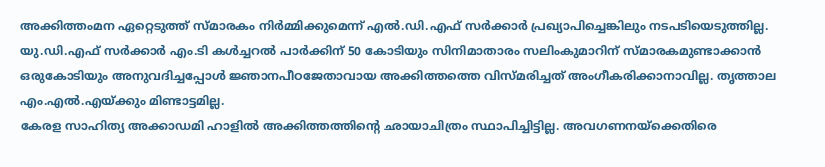അക്കിത്തംമന ഏറ്റെടുത്ത് സ്മാരകം നിർമ്മിക്കുമെന്ന് എൽ.ഡി.എഫ് സർക്കാർ പ്രഖ്യാപിച്ചെങ്കിലും നടപടിയെടുത്തില്ല. യു.ഡി.എഫ് സർക്കാർ എം.ടി കൾച്ചറൽ പാർക്കിന് 50 കോടിയും സിനിമാതാരം സലിംകുമാറിന് സ്മാരകമുണ്ടാക്കാൻ ഒരുകോടിയും അനുവദിച്ചപ്പോൾ ജ്ഞാനപീഠജേതാവായ അക്കിത്തത്തെ വിസ്മരിച്ചത് അംഗീകരിക്കാനാവില്ല. തൃത്താല എം.എൽ.എയ്ക്കും മിണ്ടാട്ടമില്ല.
കേരള സാഹിത്യ അക്കാഡമി ഹാളിൽ അക്കിത്തത്തിന്റെ ഛായാചിത്രം സ്ഥാപിച്ചിട്ടില്ല. അവഗണനയ്ക്കെതിരെ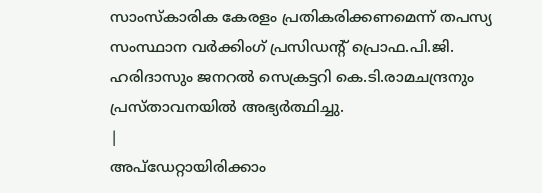സാംസ്കാരിക കേരളം പ്രതികരിക്കണമെന്ന് തപസ്യ സംസ്ഥാന വർക്കിംഗ് പ്രസിഡന്റ് പ്രൊഫ.പി.ജി. ഹരിദാസും ജനറൽ സെക്രട്ടറി കെ.ടി.രാമചന്ദ്രനും പ്രസ്താവനയിൽ അഭ്യർത്ഥിച്ചു.
|
അപ്ഡേറ്റായിരിക്കാം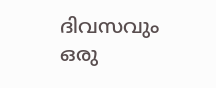ദിവസവും
ഒരു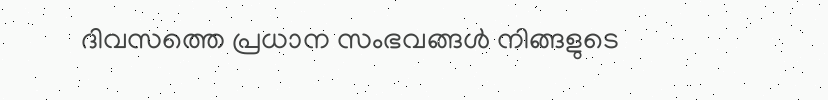ദിവസത്തെ പ്രധാന സംഭവങ്ങൾ നിങ്ങളുടെ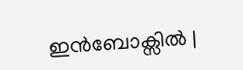ഇൻബോക്സിൽ |